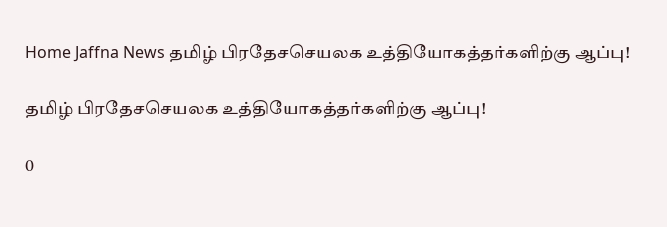Home Jaffna News தமிழ் பிரதேசசெயலக உத்தியோகத்தர்களிற்கு ஆப்பு!

தமிழ் பிரதேசசெயலக உத்தியோகத்தர்களிற்கு ஆப்பு!

0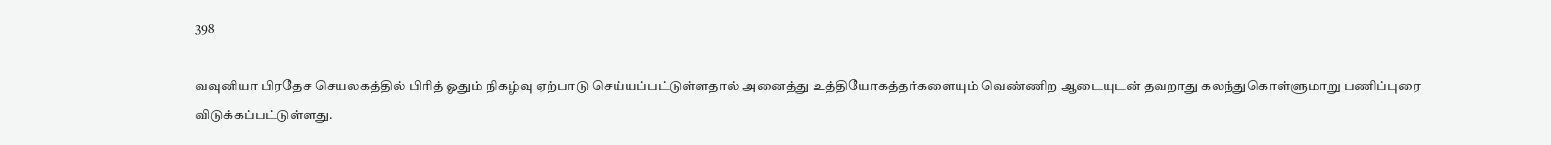398

வவுனியா பிரதேச செயலகத்தில் பிரித் ஓதும் நிகழ்வு ஏற்பாடு செய்யப்பட்டுள்ளதால் அனைத்து உத்தியோகத்தர்களையும் வெண்ணிற ஆடையுடன் தவறாது கலந்துகொள்ளுமாறு பணிப்புரை விடுக்கப்பட்டுள்ளது.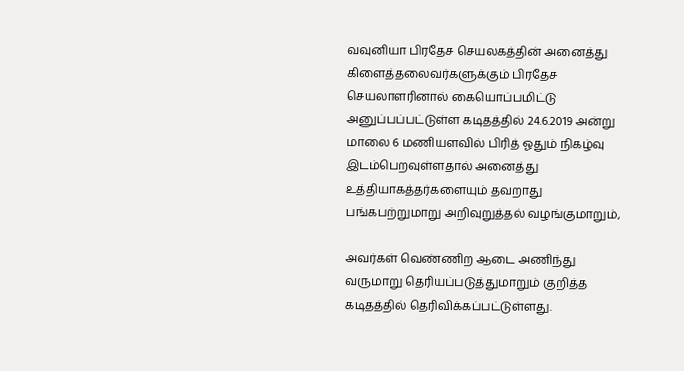வவுனியா பிரதேச செயலகத்தின் அனைத்து கிளைத்தலைவர்களுக்கும் பிரதேச செயலாளரினால் கையொப்பமிட்டு அனுப்பப்பட்டுள்ள கடிதத்தில் 24.6.2019 அன்று மாலை 6 மணியளவில் பிரித் ஓதும் நிகழ்வு இடம்பெறவுள்ளதால் அனைத்து உத்தியாகத்தர்களையும் தவறாது பங்கபற்றுமாறு அறிவுறுத்தல் வழங்குமாறும்,

அவர்கள் வெண்ணிற ஆடை அணிந்து வருமாறு தெரியப்படுத்துமாறும் குறித்த கடிதத்தில் தெரிவிக்கப்பட்டுள்ளது.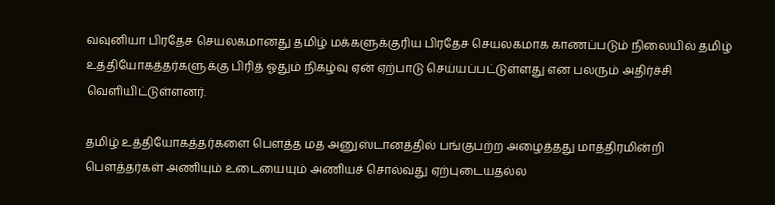வவுனியா பிரதேச செயலகமானது தமிழ் மக்களுக்குரிய பிரதேச செயலகமாக காணப்படும் நிலையில் தமிழ் உத்தியோகத்தர்களுக்கு பிரித் ஓதும் நிகழ்வு ஏன் ஏற்பாடு செய்யப்பட்டுள்ளது என பலரும் அதிர்ச்சி வெளியிட்டுள்ளனர்.

தமிழ் உத்தியோகத்தர்களை பௌத்த மத அனுஸ்டானத்தில் பங்குபற்ற அழைத்தது மாத்திரமின்றி பௌத்தர்கள் அணியும் உடையையும் அணியச் சொல்வது ஏற்புடையதல்ல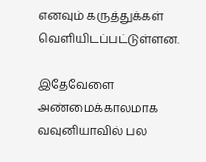எனவும் கருத்துக்கள் வெளியிடப்பட்டுள்ளன.

இதேவேளை அண்மைக்காலமாக வவுனியாவில் பல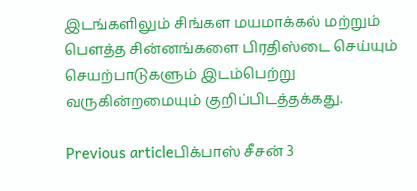இடங்களிலும் சிங்கள மயமாக்கல் மற்றும் பௌத்த சின்னங்களை பிரதிஸ்டை செய்யும் செயற்பாடுகளும் இடம்பெற்று வருகின்றமையும் குறிப்பிடத்தக்கது.

Previous articleபிக்பாஸ் சீசன் 3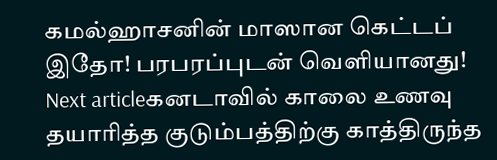கமல்ஹாசனின் மாஸான கெட்டப் இதோ! பரபரப்புடன் வெளியானது!
Next articleகனடாவில் காலை உணவு தயாரித்த குடும்பத்திற்கு காத்திருந்த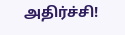அதிர்ச்சி!